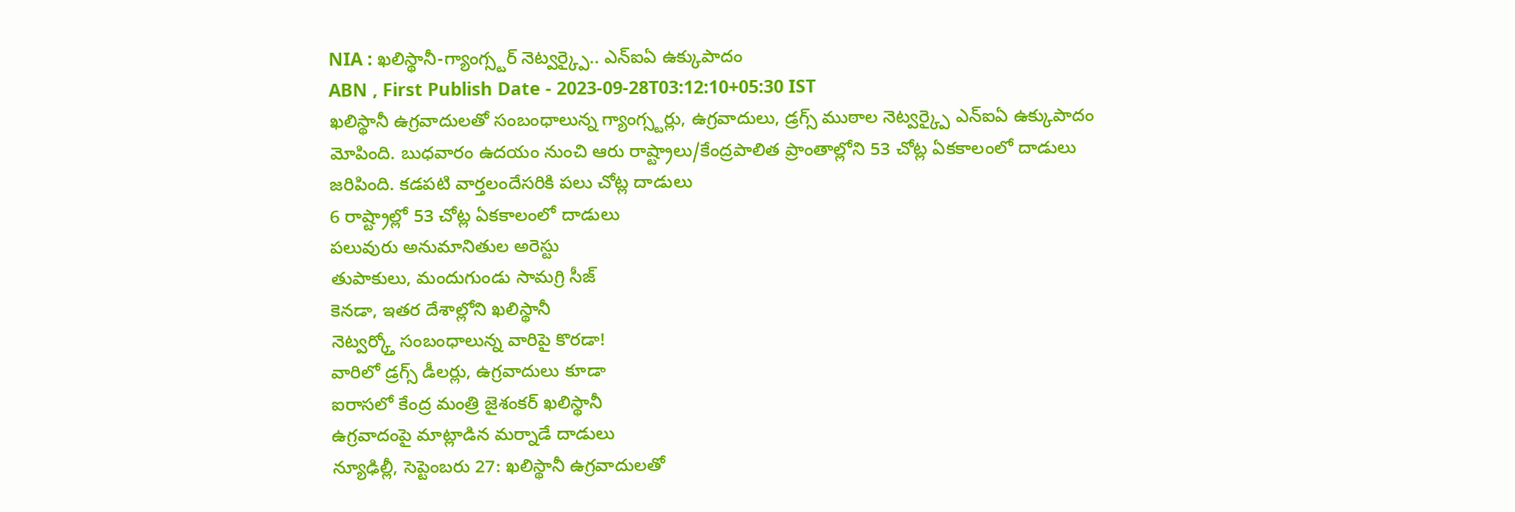NIA : ఖలిస్థానీ-గ్యాంగ్స్టర్ నెట్వర్క్పై.. ఎన్ఐఏ ఉక్కుపాదం
ABN , First Publish Date - 2023-09-28T03:12:10+05:30 IST
ఖలిస్థానీ ఉగ్రవాదులతో సంబంధాలున్న గ్యాంగ్స్టర్లు, ఉగ్రవాదులు, డ్రగ్స్ ముఠాల నెట్వర్క్పై ఎన్ఐఏ ఉక్కుపాదం మోపింది. బుధవారం ఉదయం నుంచి ఆరు రాష్ట్రాలు/కేంద్రపాలిత ప్రాంతాల్లోని 53 చోట్ల ఏకకాలంలో దాడులు జరిపింది. కడపటి వార్తలందేసరికి పలు చోట్ల దాడులు
6 రాష్ట్రాల్లో 53 చోట్ల ఏకకాలంలో దాడులు
పలువురు అనుమానితుల అరెస్టు
తుపాకులు, మందుగుండు సామగ్రి సీజ్
కెనడా, ఇతర దేశాల్లోని ఖలిస్థానీ
నెట్వర్క్తో సంబంధాలున్న వారిపై కొరడా!
వారిలో డ్రగ్స్ డీలర్లు, ఉగ్రవాదులు కూడా
ఐరాసలో కేంద్ర మంత్రి జైశంకర్ ఖలిస్థానీ
ఉగ్రవాదంపై మాట్లాడిన మర్నాడే దాడులు
న్యూఢిల్లీ, సెప్టెంబరు 27: ఖలిస్థానీ ఉగ్రవాదులతో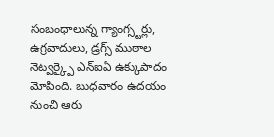సంబంధాలున్న గ్యాంగ్స్టర్లు, ఉగ్రవాదులు, డ్రగ్స్ ముఠాల నెట్వర్క్పై ఎన్ఐఏ ఉక్కుపాదం మోపింది. బుధవారం ఉదయం నుంచి ఆరు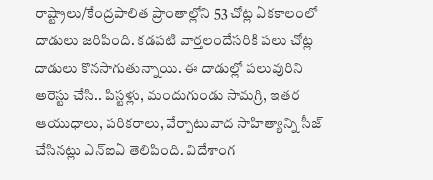రాష్ట్రాలు/కేంద్రపాలిత ప్రాంతాల్లోని 53 చోట్ల ఏకకాలంలో దాడులు జరిపింది. కడపటి వార్తలందేసరికి పలు చోట్ల దాడులు కొనసాగుతున్నాయి. ఈ దాడుల్లో పలువురిని అరెస్టు చేసి.. పిస్టళ్లు, మందుగుండు సామగ్రి, ఇతర ఆయుధాలు, పరికరాలు, వేర్పాటువాద సాహిత్యాన్ని సీజ్ చేసినట్లు ఎన్ఐఏ తెలిపింది. విదేశాంగ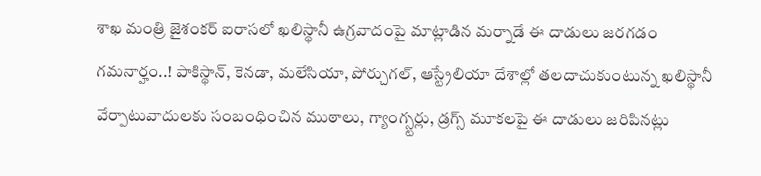శాఖ మంత్రి జైశంకర్ ఐరాసలో ఖలిస్థానీ ఉగ్రవాదంపై మాట్లాడిన మర్నాడే ఈ దాడులు జరగడం గమనార్హం..! పాకిస్థాన్, కెనడా, మలేసియా, పోర్చుగల్, ఆస్ట్రేలియా దేశాల్లో తలదాచుకుంటున్న ఖలిస్థానీ వేర్పాటువాదులకు సంబంధించిన ముఠాలు, గ్యాంగ్స్టర్లు, డ్రగ్స్ మూకలపై ఈ దాడులు జరిపినట్లు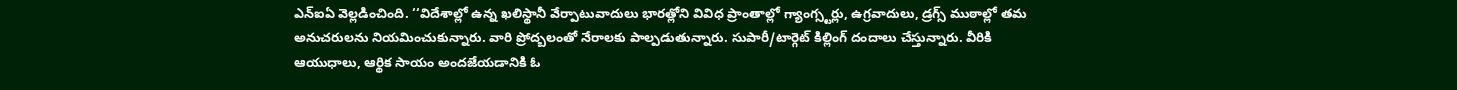ఎన్ఐఏ వెల్లడించింది. ‘‘విదేశాల్లో ఉన్న ఖలిస్థానీ వేర్పాటువాదులు భారత్లోని వివిధ ప్రాంతాల్లో గ్యాంగ్స్టర్లు, ఉగ్రవాదులు, డ్రగ్స్ ముఠాల్లో తమ అనుచరులను నియమించుకున్నారు. వారి ప్రోద్బలంతో నేరాలకు పాల్పడుతున్నారు. సుపారీ/టార్గెట్ కిల్లింగ్ దందాలు చేస్తున్నారు. వీరికి ఆయుధాలు, ఆర్థిక సాయం అందజేయడానికి ఓ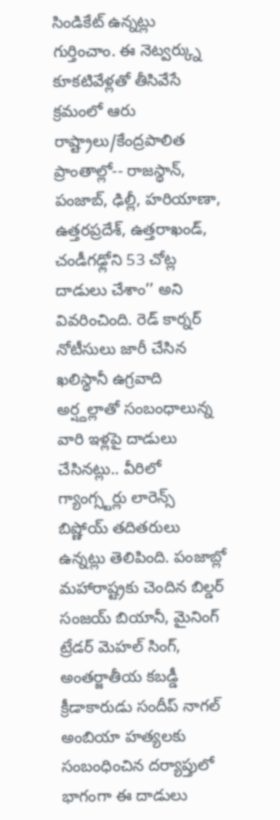సిండికేట్ ఉన్నట్లు గుర్తించాం. ఈ నెట్వర్క్ను కూకటివేళ్లతో తీసివేసే క్రమంలో ఆరు రాష్ట్రాలు/కేంద్రపాలిత ప్రాంతాల్లో-- రాజస్థాన్, పంజాబ్, ఢిల్లీ, హరియాణా, ఉత్తరప్రదేశ్, ఉత్తరాఖండ్, చండీగఢ్లోని 53 చోట్ల దాడులు చేశాం’’ అని వివరించింది. రెడ్ కార్నర్ నోటీసులు జారీ చేసిన ఖలిస్థానీ ఉగ్రవాది అర్ష్దల్లాతో సంబంధాలున్న వారి ఇళ్లపై దాడులు చేసినట్లు.. వీరిలో గ్యాంగ్స్టర్లు లారెన్స్ బిష్ణోయ్ తదితరులు ఉన్నట్లు తెలిపింది. పంజాబ్లో మహారాష్ట్రకు చెందిన బిల్డర్ సంజయ్ బియానీ, మైనింగ్ ట్రేడర్ మెహల్ సింగ్, అంతర్జాతీయ కబడ్డీ క్రీడాకారుడు సందీప్ నాగల్ అంబియా హత్యలకు సంబంధించిన దర్యాప్తులో భాగంగా ఈ దాడులు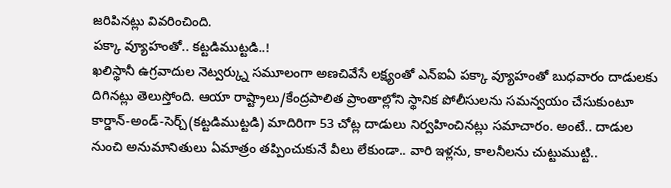జరిపినట్లు వివరించింది.
పక్కా వ్యూహంతో.. కట్టడిముట్టడి..!
ఖలిస్థానీ ఉగ్రవాదుల నెట్వర్క్ను సమూలంగా అణచివేసే లక్ష్యంతో ఎన్ఐఏ పక్కా వ్యూహంతో బుధవారం దాడులకు దిగినట్లు తెలుస్తోంది. ఆయా రాష్ట్రాలు/కేంద్రపాలిత ప్రాంతాల్లోని స్థానిక పోలీసులను సమన్వయం చేసుకుంటూ కార్డాన్-అండ్-సెర్చ్(కట్టడిముట్టడి) మాదిరిగా 53 చోట్ల దాడులు నిర్వహించినట్లు సమాచారం. అంటే.. దాడుల నుంచి అనుమానితులు ఏమాత్రం తప్పించుకునే వీలు లేకుండా.. వారి ఇళ్లను, కాలనీలను చుట్టుముట్టి..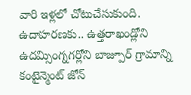వారి ఇళ్లలో చోటుచేసుకుంది. ఉదాహరణకు.. ఉత్తరాఖండ్లోని ఉదమ్సింగ్నగర్లోని బాజ్పూర్ గ్రామాన్ని కంటైన్మెంట్ జోన్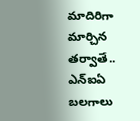మాదిరిగా మార్చిన తర్వాతే.. ఎన్ఐఏ బలగాలు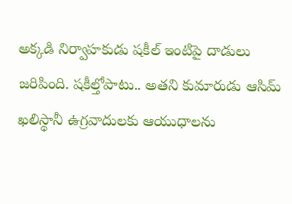అక్కడి నిర్వాహకుడు షకీల్ ఇంటిపై దాడులు జరిపింది. షకీల్తోపాటు.. అతని కుమారుడు ఆసిమ్ ఖలిస్థానీ ఉగ్రవాదులకు ఆయుధాలను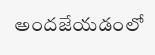అందజేయడంలో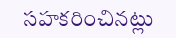సహకరించినట్లు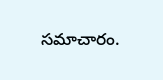సమాచారం.